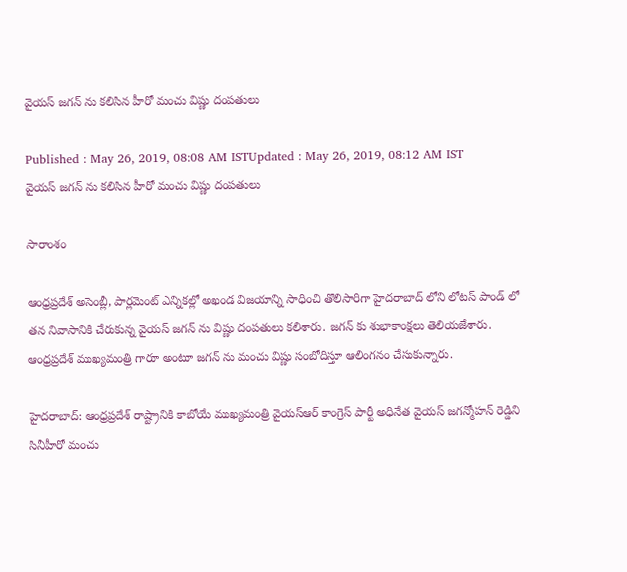వైయస్ జగన్ ను కలిసిన హీరో మంచు విష్ణు దంపతులు

Published : May 26, 2019, 08:08 AM ISTUpdated : May 26, 2019, 08:12 AM IST
వైయస్ జగన్ ను కలిసిన హీరో మంచు విష్ణు దంపతులు

సారాంశం

ఆంధ్రప్రదేశ్ అసెంబ్లీ, పార్లమెంట్ ఎన్నికల్లో అఖండ విజయాన్ని సాధించి తొలిసారిగా హైదరాబాద్ లోని లోటస్ పాండ్ లో తన నివాసానికి చేరుకున్న వైయస్ జగన్ ను విష్ణు దంపతులు కలిశారు. జగన్ కు శుభాకాంక్షలు తెలియజేశారు. ఆంధ్రప్రదేశ్ ముఖ్యమంత్రి గారూ అంటూ జగన్ ను మంచు విష్ణు సంబోదిస్తూ ఆలింగనం చేసుకున్నారు.

హైదరాబాద్: ఆంధ్రప్రదేశ్ రాష్ట్రానికి కాబోయే ముఖ్యమంత్రి వైయస్ఆర్ కాంగ్రెస్ పార్టీ అధినేత వైయస్ జగన్మోహన్ రెడ్డిని సినీహీరో మంచు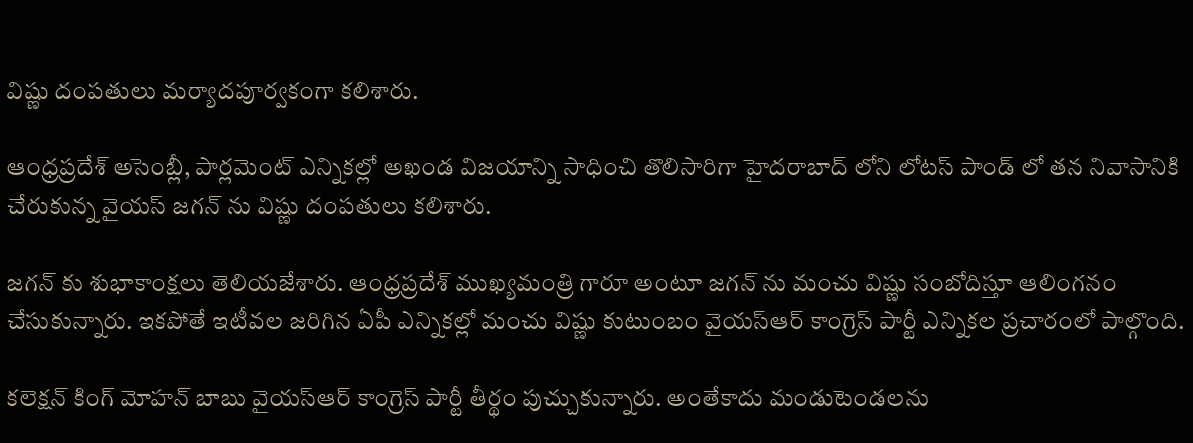విష్ణు దంపతులు మర్యాదపూర్వకంగా కలిశారు.

ఆంధ్రప్రదేశ్ అసెంబ్లీ, పార్లమెంట్ ఎన్నికల్లో అఖండ విజయాన్ని సాధించి తొలిసారిగా హైదరాబాద్ లోని లోటస్ పాండ్ లో తన నివాసానికి చేరుకున్న వైయస్ జగన్ ను విష్ణు దంపతులు కలిశారు.

జగన్ కు శుభాకాంక్షలు తెలియజేశారు. ఆంధ్రప్రదేశ్ ముఖ్యమంత్రి గారూ అంటూ జగన్ ను మంచు విష్ణు సంబోదిస్తూ ఆలింగనం చేసుకున్నారు. ఇకపోతే ఇటీవల జరిగిన ఏపీ ఎన్నికల్లో మంచు విష్ణు కుటుంబం వైయస్ఆర్ కాంగ్రెస్ పార్టీ ఎన్నికల ప్రచారంలో పాల్గొంది.

కలెక్షన్ కింగ్ మోహన్ బాబు వైయస్ఆర్ కాంగ్రెస్ పార్టీ తీర్థం పుచ్చుకున్నారు. అంతేకాదు మండుటెండలను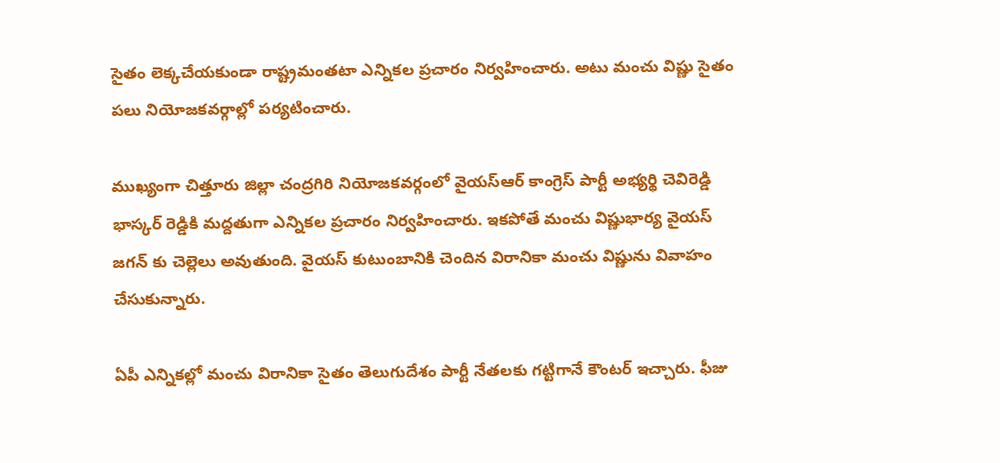సైతం లెక్కచేయకుండా రాష్ట్రమంతటా ఎన్నికల ప్రచారం నిర్వహించారు. అటు మంచు విష్ణు సైతం పలు నియోజకవర్గాల్లో పర్యటించారు.

ముఖ్యంగా చిత్తూరు జిల్లా చంద్రగిరి నియోజకవర్గంలో వైయస్ఆర్ కాంగ్రెస్ పార్టీ అభ్యర్థి చెవిరెడ్డి భాస్కర్ రెడ్డికి మద్దతుగా ఎన్నికల ప్రచారం నిర్వహించారు. ఇకపోతే మంచు విష్ణుభార్య వైయస్ జగన్ కు చెల్లెలు అవుతుంది. వైయస్ కుటుంబానికి చెందిన విరానికా మంచు విష్ణును వివాహం చేసుకున్నారు.

ఏపీ ఎన్నికల్లో మంచు విరానికా సైతం తెలుగుదేశం పార్టీ నేతలకు గట్టిగానే కౌంటర్ ఇచ్చారు. ఫీజు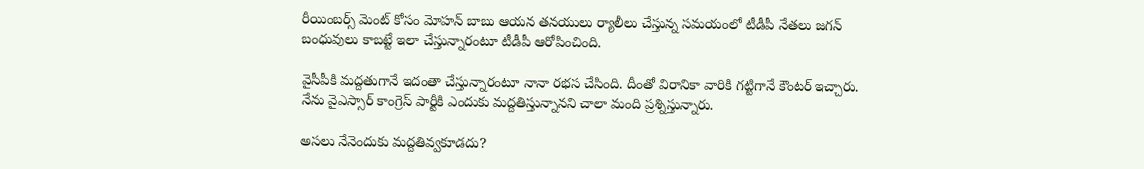రీయింబర్స్ మెంట్ కోసం మోహన్ బాబు ఆయన తనయులు ర్యాలీలు చేస్తున్న సమయంలో టీడీపీ నేతలు జగన్ బంధువులు కాబట్టే ఇలా చేస్తున్నారంటూ టీడీపీ ఆరోపించింది.

వైసీపీకి మద్దతుగానే ఇదంతా చేస్తున్నారంటూ నానా రభస చేసింది. దీంతో విరానికా వారికి గట్టిగానే కౌంటర్ ఇచ్చారు. నేను వైఎస్సార్ కాంగ్రెస్ పార్టీకి ఎందుకు మద్దతిస్తున్నానని చాలా మంది ప్రశ్నిస్తున్నారు.

అసలు నేనెందుకు మద్దతివ్వకూడదు?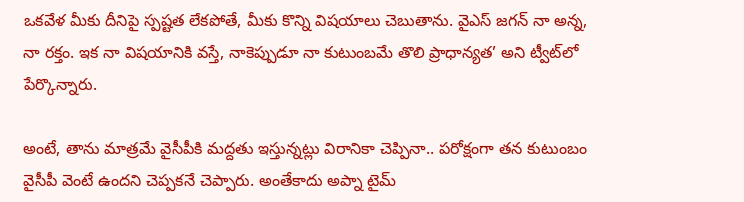ఒకవేళ మీకు దీనిపై స్పష్టత లేకపోతే, మీకు కొన్ని విషయాలు చెబుతాను. వైఎస్ జగన్ నా అన్న, నా రక్తం. ఇక నా విషయానికి వస్తే, నాకెప్పుడూ నా కుటుంబమే తొలి ప్రాధాన్యత’ అని ట్వీట్‌లో పేర్కొన్నారు.

అంటే, తాను మాత్రమే వైసీపీకి మద్దతు ఇస్తున్నట్లు విరానికా చెప్పినా.. పరోక్షంగా తన కుటుంబం వైసీపీ వెంటే ఉందని చెప్పకనే చెప్పారు. అంతేకాదు అప్నా టైమ్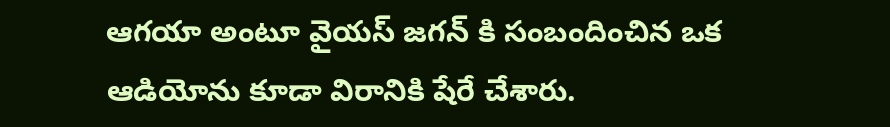ఆగయా అంటూ వైయస్ జగన్ కి సంబందించిన ఒక ఆడియోను కూడా విరానికి షేరే చేశారు.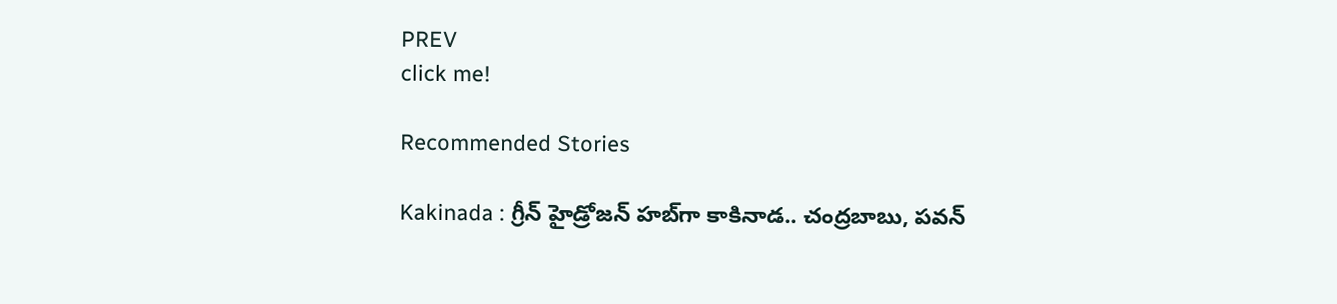PREV
click me!

Recommended Stories

Kakinada : గ్రీన్ హైడ్రోజన్ హబ్‌గా కాకినాడ.. చంద్రబాబు, పవన్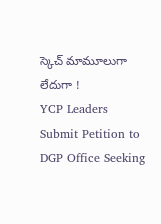స్కెచ్ మామూలుగా లేదుగా !
YCP Leaders Submit Petition to DGP Office Seeking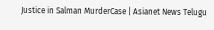Justice in Salman MurderCase | Asianet News Telugu